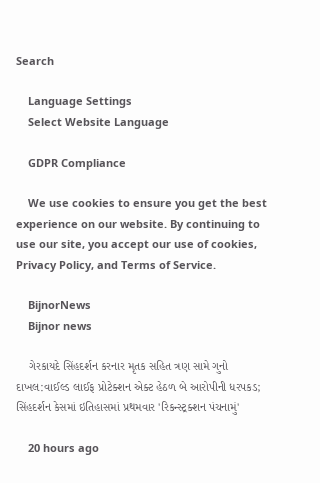Search

    Language Settings
    Select Website Language

    GDPR Compliance

    We use cookies to ensure you get the best experience on our website. By continuing to use our site, you accept our use of cookies, Privacy Policy, and Terms of Service.

    BijnorNews
    Bijnor news

    ગેરકાયદે સિંહદર્શન કરનાર મૃતક સહિત ત્રણ સામે ગુનો દાખલ:વાઈલ્ડ લાઈફ પ્રોટેક્શન એક્ટ હેઠળ બે આરોપીની ધરપકડ; સિંહદર્શન કેસમાં ઇતિહાસમાં પ્રથમવાર 'રિકન્સ્ટ્રક્શન પંચનામું'

    20 hours ago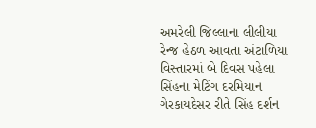અમરેલી જિલ્લાના લીલીયા રેન્જ હેઠળ આવતા અંટાળિયા વિસ્તારમાં બે દિવસ પહેલા સિંહના મેટિંગ દરમિયાન ગેરકાયદેસર રીતે સિંહ દર્શન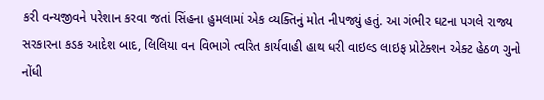કરી વન્યજીવને પરેશાન કરવા જતાં સિંહના હુમલામાં એક વ્યક્તિનું મોત નીપજ્યું હતું. આ ગંભીર ઘટના પગલે રાજ્ય સરકારના કડક આદેશ બાદ, લિલિયા વન વિભાગે ત્વરિત કાર્યવાહી હાથ ધરી વાઇલ્ડ લાઇફ પ્રોટેક્શન એક્ટ હેઠળ ગુનો નોંધી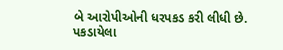બે આરોપીઓની ધરપકડ કરી લીધી છે. પકડાયેલા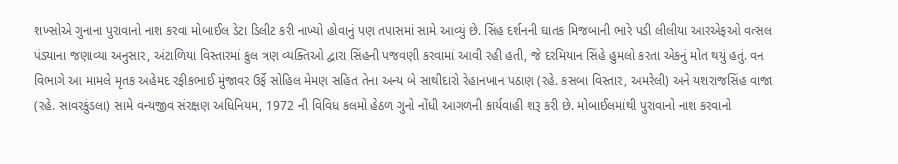શખ્સોએ ગુનાના પુરાવાનો નાશ કરવા મોબાઈલ ડેટા ડિલીટ કરી નાખ્યો હોવાનું પણ તપાસમાં સામે આવ્યું છે. સિંહ દર્શનની ઘાતક મિજબાની ભારે પડી લીલીયા આરએફઓ વત્સલ પંડ્યાના જણાવ્યા અનુસાર, અંટાળિયા વિસ્તારમાં કુલ ત્રણ વ્યક્તિઓ દ્વારા સિંહની પજવણી કરવામાં આવી રહી હતી, જે દરમિયાન સિંહે હુમલો કરતા એકનું મોત થયું હતું. વન વિભાગે આ મામલે મૃતક અહેમદ રફીકભાઈ મુંજાવર ઉર્ફે સોહિલ મેમણ સહિત તેના અન્ય બે સાથીદારો રેહાનખાન પઠાણ (રહે. કસબા વિસ્તાર, અમરેલી) અને યશરાજસિંહ વાજા (રહે. સાવરકુંડલા) સામે વન્યજીવ સંરક્ષણ અધિનિયમ, 1972 ની વિવિધ કલમો હેઠળ ગુનો નોંધી આગળની કાર્યવાહી શરૂ કરી છે. મોબાઈલમાંથી પુરાવાનો નાશ કરવાનો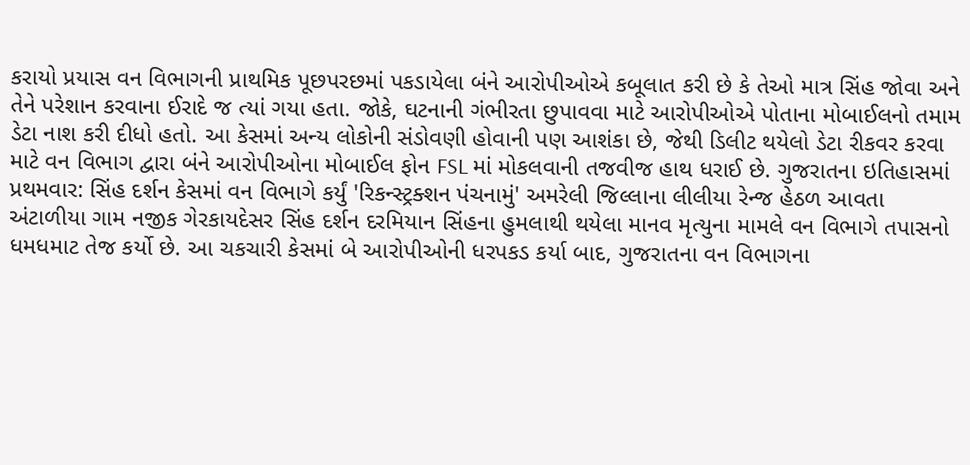કરાયો પ્રયાસ વન વિભાગની પ્રાથમિક પૂછપરછમાં પકડાયેલા બંને આરોપીઓએ કબૂલાત કરી છે કે તેઓ માત્ર સિંહ જોવા અને તેને પરેશાન કરવાના ઈરાદે જ ત્યાં ગયા હતા. જોકે, ઘટનાની ગંભીરતા છુપાવવા માટે આરોપીઓએ પોતાના મોબાઈલનો તમામ ડેટા નાશ કરી દીધો હતો. આ કેસમાં અન્ય લોકોની સંડોવણી હોવાની પણ આશંકા છે, જેથી ડિલીટ થયેલો ડેટા રીકવર કરવા માટે વન વિભાગ દ્વારા બંને આરોપીઓના મોબાઈલ ફોન FSL માં મોકલવાની તજવીજ હાથ ધરાઈ છે. ગુજરાતના ઇતિહાસમાં પ્રથમવાર: સિંહ દર્શન કેસમાં વન વિભાગે કર્યું 'રિકન્સ્ટ્રક્શન પંચનામું' અમરેલી જિલ્લાના લીલીયા રેન્જ હેઠળ આવતા અંટાળીયા ગામ નજીક ગેરકાયદેસર સિંહ દર્શન દરમિયાન સિંહના હુમલાથી થયેલા માનવ મૃત્યુના મામલે વન વિભાગે તપાસનો ધમધમાટ તેજ કર્યો છે. આ ચકચારી કેસમાં બે આરોપીઓની ધરપકડ કર્યા બાદ, ગુજરાતના વન વિભાગના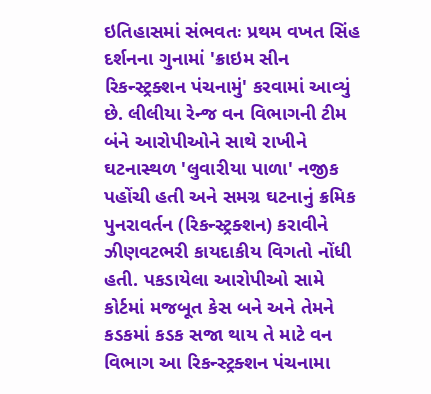ઇતિહાસમાં સંભવતઃ પ્રથમ વખત સિંહ દર્શનના ગુનામાં 'ક્રાઇમ સીન રિકન્સ્ટ્રક્શન પંચનામું' કરવામાં આવ્યું છે. લીલીયા રેન્જ વન વિભાગની ટીમ બંને આરોપીઓને સાથે રાખીને ઘટનાસ્થળ 'લુવારીયા પાળા' નજીક પહોંચી હતી અને સમગ્ર ઘટનાનું ક્રમિક પુનરાવર્તન (રિકન્સ્ટ્રક્શન) કરાવીને ઝીણવટભરી કાયદાકીય વિગતો નોંધી હતી. પકડાયેલા આરોપીઓ સામે કોર્ટમાં મજબૂત કેસ બને અને તેમને કડકમાં કડક સજા થાય તે માટે વન વિભાગ આ રિકન્સ્ટ્રક્શન પંચનામા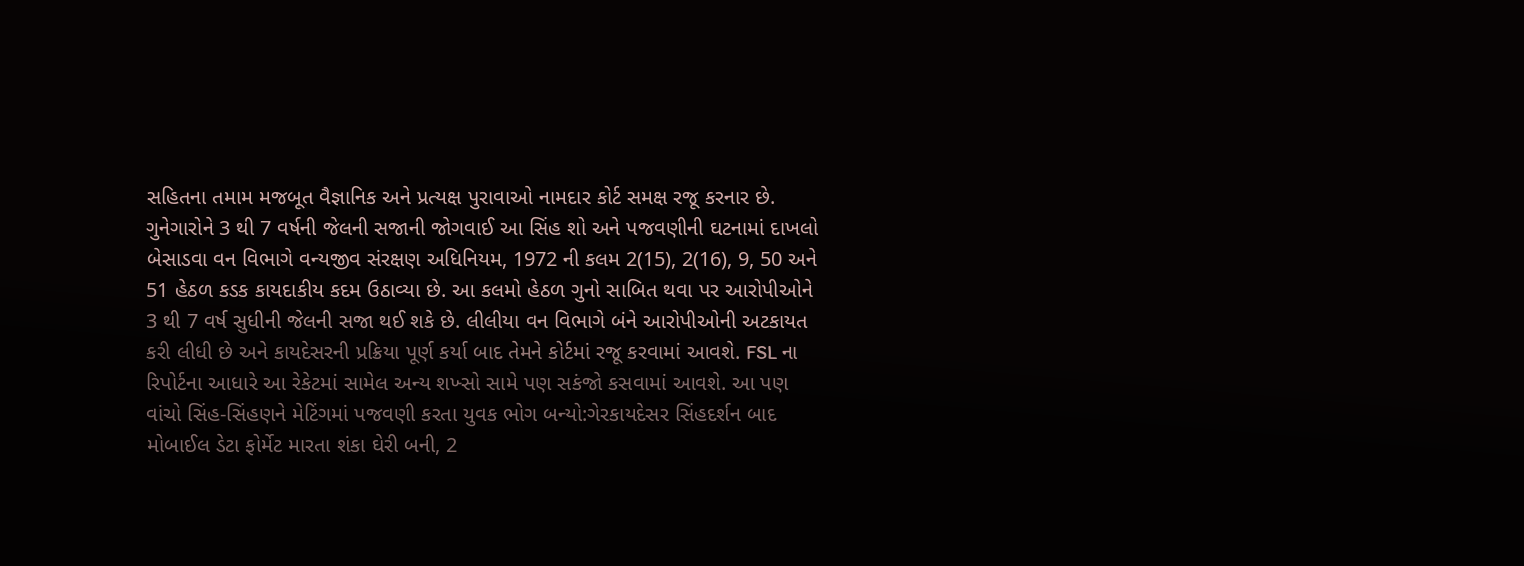સહિતના તમામ મજબૂત વૈજ્ઞાનિક અને પ્રત્યક્ષ પુરાવાઓ નામદાર કોર્ટ સમક્ષ રજૂ કરનાર છે. ગુનેગારોને 3 થી 7 વર્ષની જેલની સજાની જોગવાઈ આ સિંહ શો અને પજવણીની ઘટનામાં દાખલો બેસાડવા વન વિભાગે વન્યજીવ સંરક્ષણ અધિનિયમ, 1972 ની કલમ 2(15), 2(16), 9, 50 અને 51 હેઠળ કડક કાયદાકીય કદમ ઉઠાવ્યા છે. આ કલમો હેઠળ ગુનો સાબિત થવા પર આરોપીઓને 3 થી 7 વર્ષ સુધીની જેલની સજા થઈ શકે છે. લીલીયા વન વિભાગે બંને આરોપીઓની અટકાયત કરી લીધી છે અને કાયદેસરની પ્રક્રિયા પૂર્ણ કર્યા બાદ તેમને કોર્ટમાં રજૂ કરવામાં આવશે. FSL ના રિપોર્ટના આધારે આ રેકેટમાં સામેલ અન્ય શખ્સો સામે પણ સકંજો કસવામાં આવશે. આ પણ વાંચો સિંહ-સિંહણને મેટિંગમાં પજવણી કરતા યુવક ભોગ બન્યો:ગેરકાયદેસર સિંહદર્શન બાદ મોબાઈલ ડેટા ફોર્મેટ મારતા શંકા ઘેરી બની, 2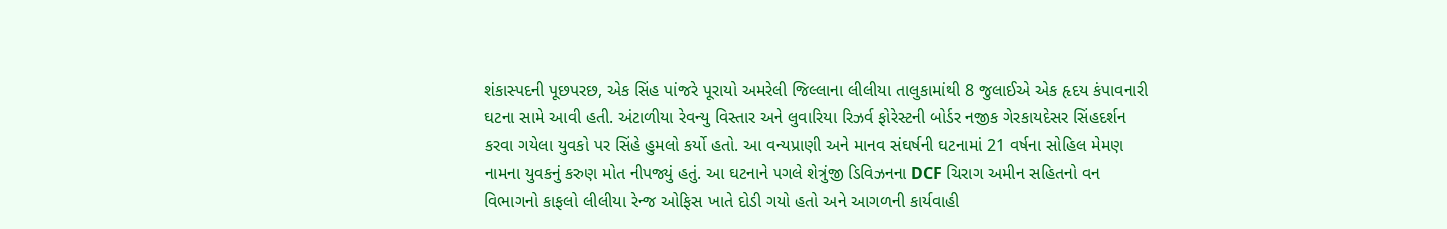શંકાસ્પદની પૂછપરછ, એક સિંહ પાંજરે પૂરાયો અમરેલી જિલ્લાના લીલીયા તાલુકામાંથી 8 જુલાઈએ એક હૃદય કંપાવનારી ઘટના સામે આવી હતી. અંટાળીયા રેવન્યુ વિસ્તાર અને લુવારિયા રિઝર્વ ફોરેસ્ટની બોર્ડર નજીક ગેરકાયદેસર સિંહદર્શન કરવા ગયેલા યુવકો પર સિંહે હુમલો કર્યો હતો. આ વન્યપ્રાણી અને માનવ સંઘર્ષની ઘટનામાં 21 વર્ષના સોહિલ મેમણ નામના યુવકનું કરુણ મોત નીપજ્યું હતું. આ ઘટનાને પગલે શેત્રુંજી ડિવિઝનના DCF ચિરાગ અમીન સહિતનો વન વિભાગનો કાફલો લીલીયા રેન્જ ઓફિસ ખાતે દોડી ગયો હતો અને આગળની કાર્યવાહી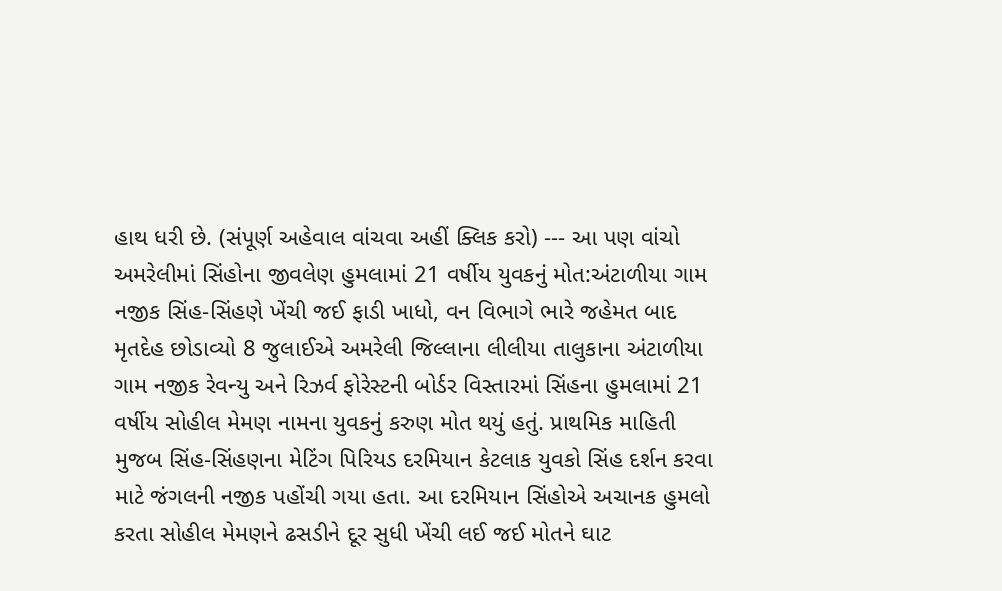હાથ ધરી છે. (સંપૂર્ણ અહેવાલ વાંચવા અહીં ક્લિક કરો) --- આ પણ વાંચો અમરેલીમાં સિંહોના જીવલેણ હુમલામાં 21 વર્ષીય યુવકનું મોત:અંટાળીયા ગામ નજીક સિંહ-સિંહણે ખેંચી જઈ ફાડી ખાધો, વન વિભાગે ભારે જહેમત બાદ મૃતદેહ છોડાવ્યો 8 જુલાઈએ અમરેલી જિલ્લાના લીલીયા તાલુકાના અંટાળીયા ગામ નજીક રેવન્યુ અને રિઝર્વ ફોરેસ્ટની બોર્ડર વિસ્તારમાં સિંહના હુમલામાં 21 વર્ષીય સોહીલ મેમણ નામના યુવકનું કરુણ મોત થયું હતું. પ્રાથમિક માહિતી મુજબ સિંહ-સિંહણના મેટિંગ પિરિયડ દરમિયાન કેટલાક યુવકો સિંહ દર્શન કરવા માટે જંગલની નજીક પહોંચી ગયા હતા. આ દરમિયાન સિંહોએ અચાનક હુમલો કરતા સોહીલ મેમણને ઢસડીને દૂર સુધી ખેંચી લઈ જઈ મોતને ઘાટ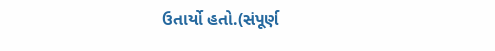ઉતાર્યો હતો.(સંપૂર્ણ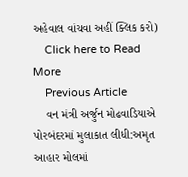અહેવાલ વાંચવા અહીં ક્લિક કરો)
    Click here to Read More
    Previous Article
    વન મંત્રી અર્જુન મોઢવાડિયાએ પોરબંદરમાં મુલાકાત લીધી:અમૃત આહાર મોલમાં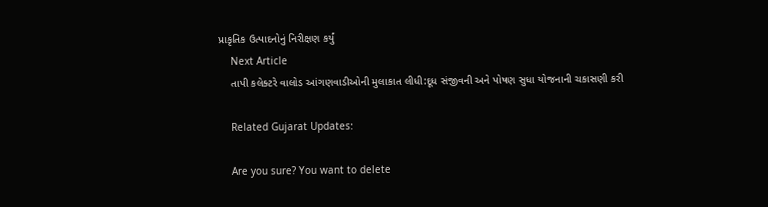પ્રાકૃતિક ઉત્પાદનોનું નિરીક્ષણ કર્યું
    Next Article
    તાપી કલેક્ટરે વાલોડ આંગણવાડીઓની મુલાકાત લીધી:દૂધ સંજીવની અને પોષણ સુધા યોજનાની ચકાસણી કરી

    Related Gujarat Updates:

    Are you sure? You want to delete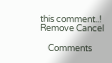this comment..! Remove Cancel

    Comments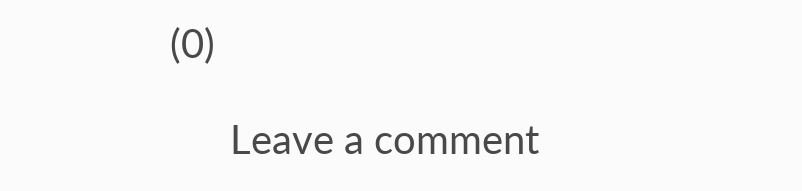(0)

      Leave a comment